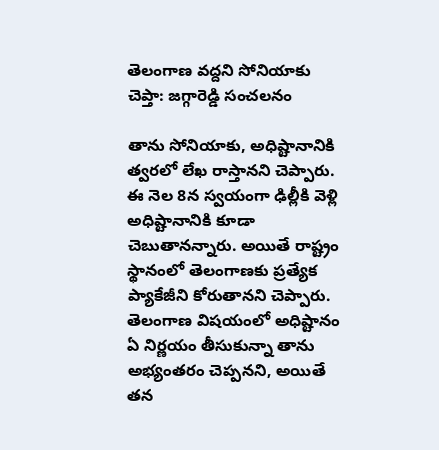తెలంగాణ వద్దని సోనియాకు చెప్తా: జగ్గారెడ్డి సంచలనం

తాను సోనియాకు, అధిష్టానానికి త్వరలో లేఖ రాస్తానని చెప్పారు. ఈ నెల 8న స్వయంగా ఢిల్లీకి వెళ్లి అధిష్టానానికి కూడా చెబుతానన్నారు. అయితే రాష్ట్రం స్థానంలో తెలంగాణకు ప్రత్యేక ప్యాకేజీని కోరుతానని చెప్పారు. తెలంగాణ విషయంలో అధిష్టానం ఏ నిర్ణయం తీసుకున్నా తాను అభ్యంతరం చెప్పనని, అయితే తన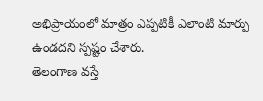అభిప్రాయంలో మాత్రం ఎప్పటికీ ఎలాంటి మార్పు ఉండదని స్పష్టం చేశారు.
తెలంగాణ వస్తే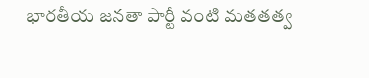భారతీయ జనతా పార్టీ వంటి మతతత్వ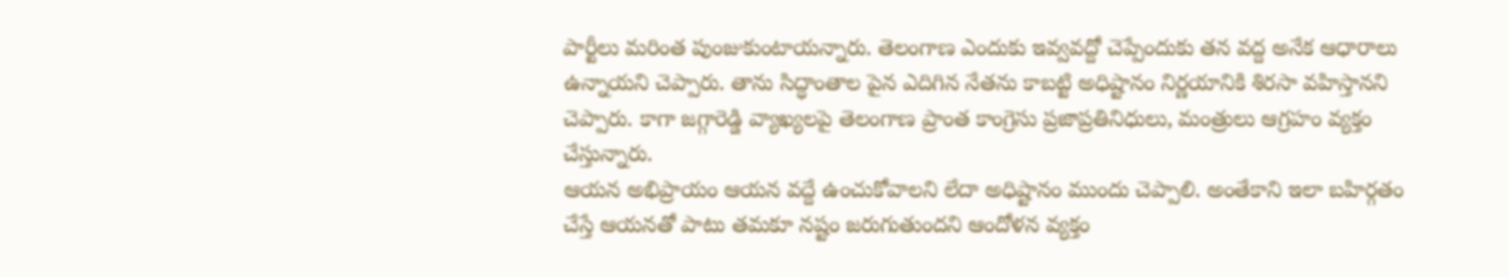పార్టీలు మరింత పుంజుకుంటాయన్నారు. తెలంగాణ ఎందుకు ఇవ్వవద్దో చెప్పేందుకు తన వద్ద అనేక ఆధారాలు ఉన్నాయని చెప్పారు. తాను సిద్ధాంతాల పైన ఎదిగిన నేతను కాబట్టి అధిష్టానం నిర్ణయానికి శిరసా వహిస్తానని చెప్పారు. కాగా జగ్గారెడ్డి వ్యాఖ్యలపై తెలంగాణ ప్రాంత కాంగ్రెసు ప్రజాప్రతినిధులు, మంత్రులు ఆగ్రహం వ్యక్తం చేస్తున్నారు.
ఆయన అభిప్రాయం ఆయన వద్దే ఉంచుకోవాలని లేదా అధిష్టానం ముందు చెప్పాలి. అంతేకాని ఇలా బహిర్గతం చేస్తే ఆయనతో పాటు తమకూ నష్టం జరుగుతుందని ఆందోళన వ్యక్తం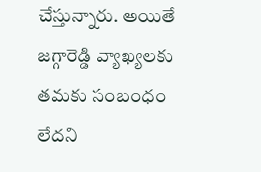చేస్తున్నారు. అయితే జగ్గారెడ్డి వ్యాఖ్యలకు తమకు సంబంధం లేదని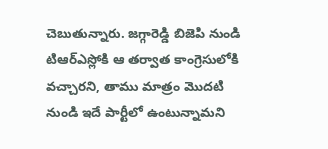చెబుతున్నారు. జగ్గారెడ్డి బిజెపి నుండి టిఆర్ఎస్లోకి ఆ తర్వాత కాంగ్రెసులోకి వచ్చారని, తాము మాత్రం మొదటి నుండి ఇదే పార్టీలో ఉంటున్నామని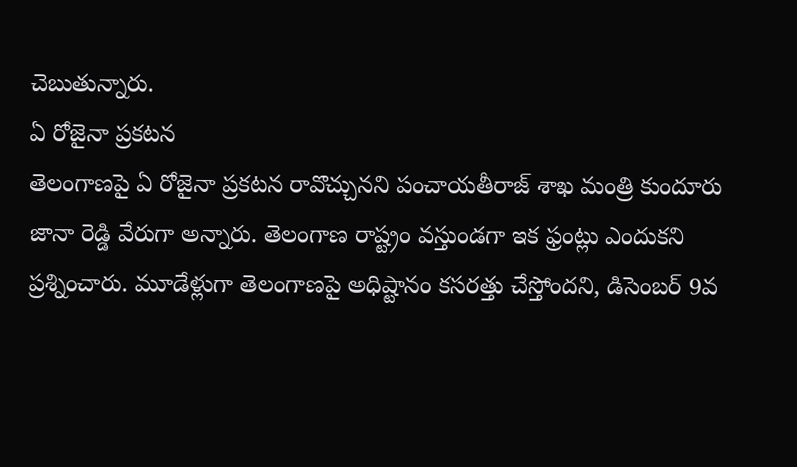చెబుతున్నారు.
ఏ రోజైనా ప్రకటన
తెలంగాణపై ఏ రోజైనా ప్రకటన రావొచ్చునని పంచాయతీరాజ్ శాఖ మంత్రి కుందూరు జానా రెడ్డి వేరుగా అన్నారు. తెలంగాణ రాష్ట్రం వస్తుండగా ఇక ఫ్రంట్లు ఎందుకని ప్రశ్నించారు. మూడేళ్లుగా తెలంగాణపై అధిష్టానం కసరత్తు చేస్తోందని, డిసెంబర్ 9వ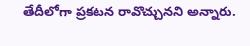తేదీలోగా ప్రకటన రావొచ్చునని అన్నారు.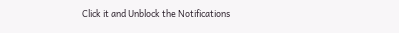Click it and Unblock the Notifications